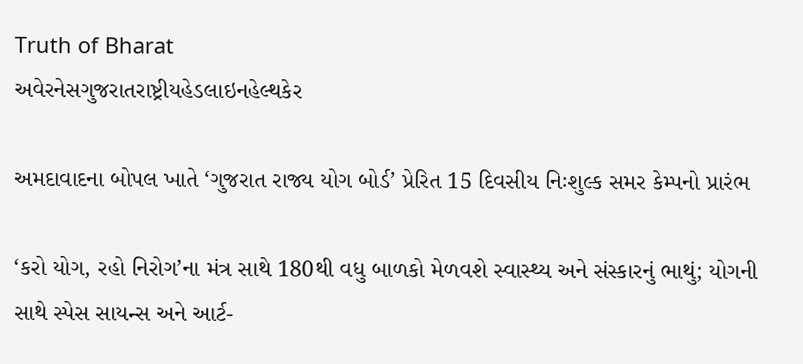Truth of Bharat
અવેરનેસગુજરાતરાષ્ટ્રીયહેડલાઇનહેલ્થકેર

અમદાવાદના બોપલ ખાતે ‘ગુજરાત રાજ્ય યોગ બોર્ડ’ પ્રેરિત 15 દિવસીય નિઃશુલ્ક સમર કેમ્પનો પ્રારંભ

‘કરો યોગ, રહો નિરોગ’ના મંત્ર સાથે 180થી વધુ બાળકો મેળવશે સ્વાસ્થ્ય અને સંસ્કારનું ભાથું; યોગની સાથે સ્પેસ સાયન્સ અને આર્ટ-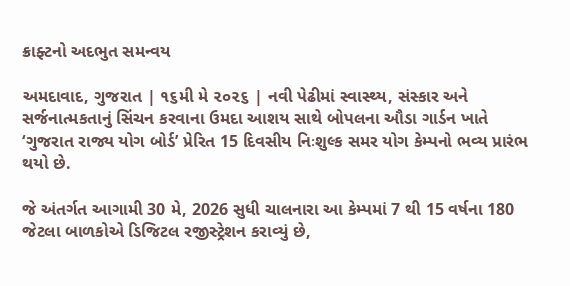ક્રાફ્ટનો અદભુત સમન્વય

અમદાવાદ, ગુજરાત | ૧૬મી મે ૨૦૨૬ | નવી પેઢીમાં સ્વાસ્થ્ય, સંસ્કાર અને સર્જનાત્મકતાનું સિંચન કરવાના ઉમદા આશય સાથે બોપલના ઔડા ગાર્ડન ખાતે ‘ગુજરાત રાજ્ય યોગ બોર્ડ’ પ્રેરિત 15 દિવસીય નિઃશુલ્ક સમર યોગ કેમ્પનો ભવ્ય પ્રારંભ થયો છે.

જે અંતર્ગત આગામી 30 મે, 2026 સુધી ચાલનારા આ કેમ્પમાં 7 થી 15 વર્ષના 180 જેટલા બાળકોએ ડિજિટલ રજીસ્ટ્રેશન કરાવ્યું છે,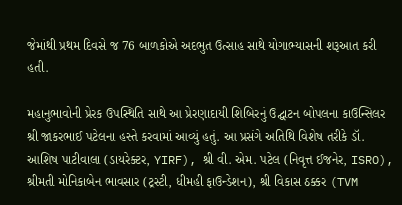જેમાંથી પ્રથમ દિવસે જ 76 બાળકોએ અદભુત ઉત્સાહ સાથે યોગાભ્યાસની શરૂઆત કરી હતી.

મહાનુભાવોની પ્રેરક ઉપસ્થિતિ સાથે આ પ્રેરણાદાયી શિબિરનું ઉદ્ઘાટન બોપલના કાઉન્સિલર શ્રી જાકરભાઈ પટેલના હસ્તે કરવામાં આવ્યું હતું. આ પ્રસંગે અતિથિ વિશેષ તરીકે ડૉ. આશિષ પાટીવાલા (ડાયરેક્ટર, YIRF), શ્રી વી. એમ. પટેલ (નિવૃત્ત ઈજનેર, ISRO), શ્રીમતી મોનિકાબેન ભાવસાર (ટ્રસ્ટી, ધીમહી ફાઉન્ડેશન), શ્રી વિકાસ ઠક્કર (TVM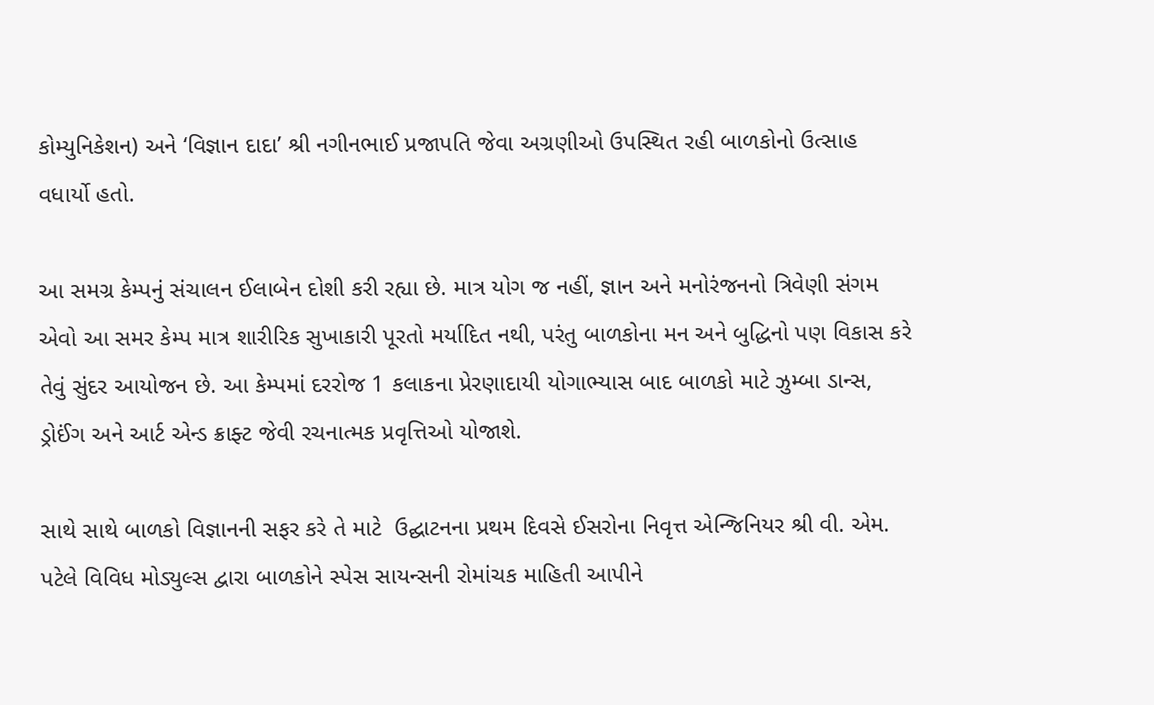કોમ્યુનિકેશન) અને ‘વિજ્ઞાન દાદા’ શ્રી નગીનભાઈ પ્રજાપતિ જેવા અગ્રણીઓ ઉપસ્થિત રહી બાળકોનો ઉત્સાહ વધાર્યો હતો.

આ સમગ્ર કેમ્પનું સંચાલન ઈલાબેન દોશી કરી રહ્યા છે. માત્ર યોગ જ નહીં, જ્ઞાન અને મનોરંજનનો ત્રિવેણી સંગમ એવો આ સમર કેમ્પ માત્ર શારીરિક સુખાકારી પૂરતો મર્યાદિત નથી, પરંતુ બાળકોના મન અને બુદ્ધિનો પણ વિકાસ કરે તેવું સુંદર આયોજન છે. આ કેમ્પમાં દરરોજ 1 કલાકના પ્રેરણાદાયી યોગાભ્યાસ બાદ બાળકો માટે ઝુમ્બા ડાન્સ, ડ્રોઈંગ અને આર્ટ એન્ડ ક્રાફ્ટ જેવી રચનાત્મક પ્રવૃત્તિઓ યોજાશે.

સાથે સાથે બાળકો વિજ્ઞાનની સફર કરે તે માટે  ઉદ્ઘાટનના પ્રથમ દિવસે ઈસરોના નિવૃત્ત એન્જિનિયર શ્રી વી. એમ. પટેલે વિવિધ મોડ્યુલ્સ દ્વારા બાળકોને સ્પેસ સાયન્સની રોમાંચક માહિતી આપીને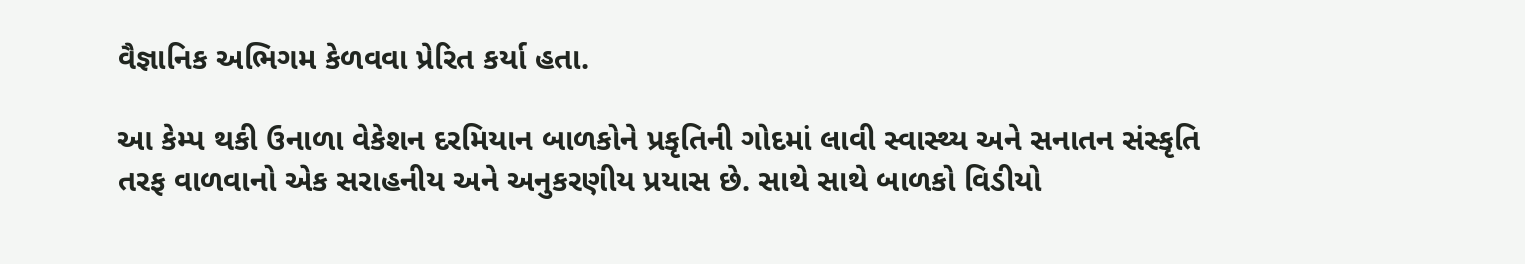વૈજ્ઞાનિક અભિગમ કેળવવા પ્રેરિત કર્યા હતા.

આ કેમ્પ થકી ઉનાળા વેકેશન દરમિયાન બાળકોને પ્રકૃતિની ગોદમાં લાવી સ્વાસ્થ્ય અને સનાતન સંસ્કૃતિ તરફ વાળવાનો એક સરાહનીય અને અનુકરણીય પ્રયાસ છે. સાથે સાથે બાળકો વિડીયો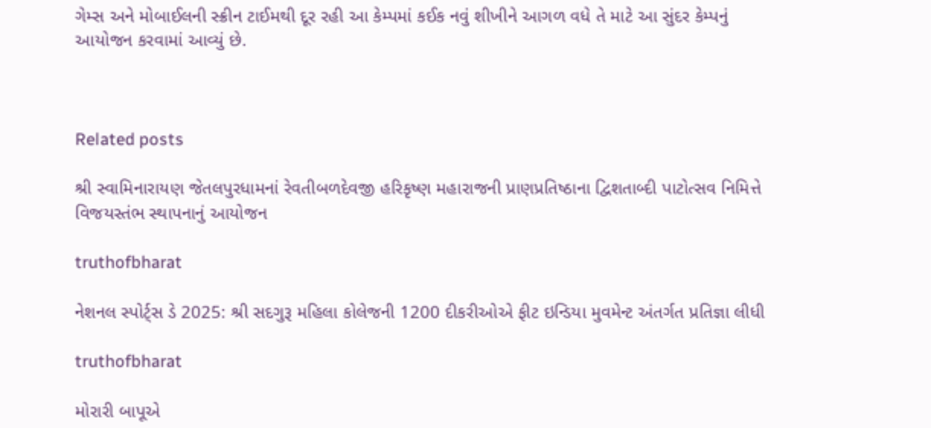ગેમ્સ અને મોબાઈલની સ્ક્રીન ટાઈમથી દૂર રહી આ કેમ્પમાં કઈક નવું શીખીને આગળ વધે તે માટે આ સુંદર કેમ્પનું આયોજન કરવામાં આવ્યું છે.



Related posts

શ્રી સ્વામિનારાયણ જેતલપુરધામનાં રેવતીબળદેવજી હરિકૃષ્ણ મહારાજની પ્રાણપ્રતિષ્ઠાના દ્વિશતાબ્દી પાટોત્સવ નિમિત્તે વિજયસ્તંભ સ્થાપનાનું આયોજન

truthofbharat

નેશનલ સ્પોર્ટ્સ ડે 2025: શ્રી સદગુરૂ મહિલા કોલેજની 1200 દીકરીઓએ ફીટ ઇન્ડિયા મુવમેન્ટ અંતર્ગત પ્રતિજ્ઞા લીધી

truthofbharat

મોરારી બાપૂએ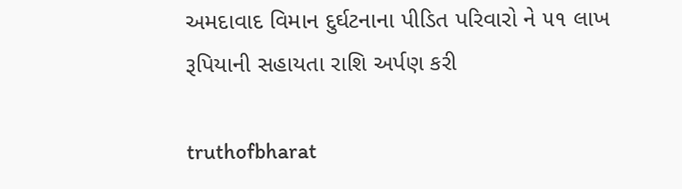અમદાવાદ વિમાન દુર્ઘટનાના પીડિત પરિવારો ને ૫૧ લાખ રૂપિયાની સહાયતા રાશિ અર્પણ કરી

truthofbharat